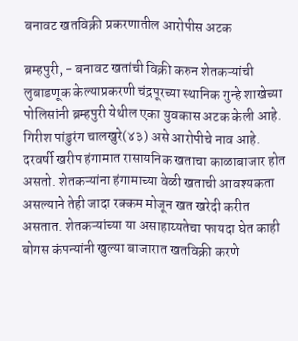बनावट खतविक्री प्रकरणातील आरोपीस अटक

ब्रम्हपुरी, - बनावट खतांची विक्री करुन शेतकऱ्यांची लुबाडणूक केल्याप्रकरणी चंद्रपूरच्या स्थानिक गुन्हे शाखेच्या पोलिसांनी ब्रम्हपुरी येथील एका युवकास अटक केली आहे. गिरीश पांडुरंग चालखुरे(४३) असे आरोपीचे नाव आहे.
दरवर्षी खरीप हंगामात रासायनिक खताचा काळाबाजार होत असतो. शेतकऱ्यांना हंगामाच्या वेळी खताची आवश्यकता असल्याने तेही जादा रक्कम मोजून खत खरेदी करीत असतात. शेतकऱ्यांच्या या असाहाय्यतेचा फायदा घेत काही बोगस कंपन्यांनी खुल्या बाजारात खतविक्री करणे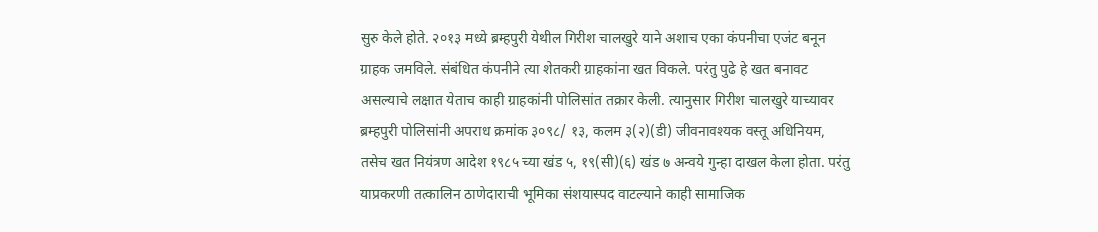सुरु केले होते. २०१३ मध्ये ब्रम्हपुरी येथील गिरीश चालखुरे याने अशाच एका कंपनीचा एजंट बनून ग्राहक जमविले. संबंधित कंपनीने त्या शेतकरी ग्राहकांना खत विकले. परंतु पुढे हे खत बनावट असल्याचे लक्षात येताच काही ग्राहकांनी पोलिसांत तक्रार केली. त्यानुसार गिरीश चालखुरे याच्यावर ब्रम्हपुरी पोलिसांनी अपराध क्रमांक ३०९८/ १३, कलम ३(२)(डी) जीवनावश्यक वस्तू अधिनियम, तसेच खत नियंत्रण आदेश १९८५ च्या खंड ५, १९(सी)(६) खंड ७ अन्वये गुन्हा दाखल केला होता. परंतु याप्रकरणी तत्कालिन ठाणेदाराची भूमिका संशयास्पद वाटल्याने काही सामाजिक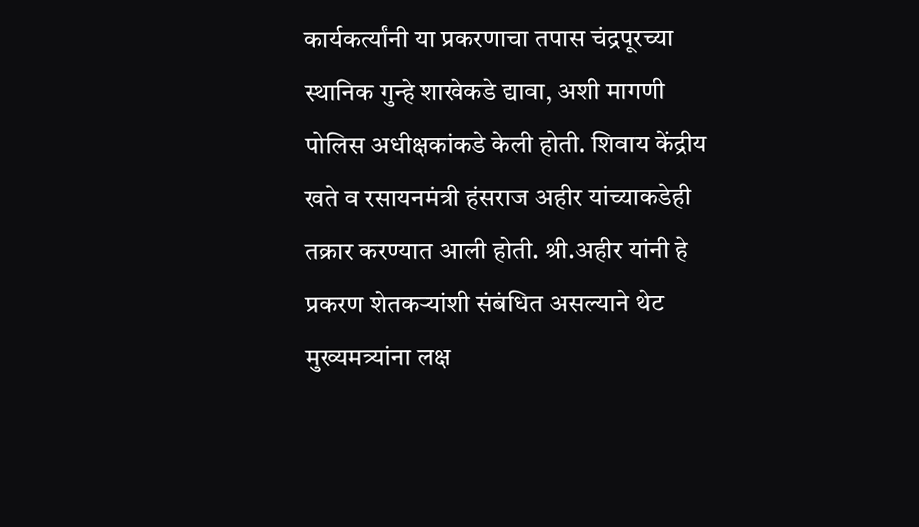कार्यकर्त्यांनी या प्रकरणाचा तपास चंद्रपूरच्या स्थानिक गुन्हे शाखेकडे द्यावा, अशी मागणी पोलिस अधीक्षकांकडे केली होती. शिवाय केंद्रीय खते व रसायनमंत्री हंसराज अहीर यांच्याकडेही तक्रार करण्यात आली होती. श्री.अहीर यांनी हे प्रकरण शेतकऱ्यांशी संबंधित असल्याने थेट मुख्यमत्र्यांना लक्ष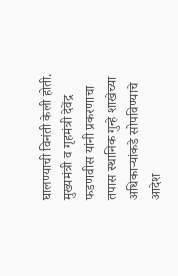घालण्याची विनंती केली होती. मुख्यमंत्री व गृहमंत्री देवेंद्र फडणवीस यांनी प्रकरणाचा तपास स्थानिक गुन्हे शाखेच्या अधिकाऱ्यांकडे सोपविण्याचे आदेश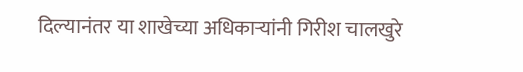दिल्यानंतर या शाखेच्या अधिकाऱ्यांनी गिरीश चालखुरे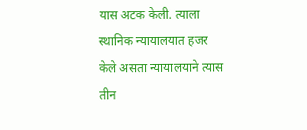यास अटक केली. त्याला स्थानिक न्यायालयात हजर केले असता न्यायालयाने त्यास तीन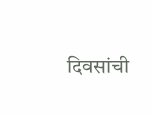दिवसांची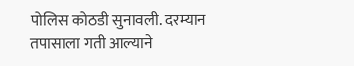पोलिस कोठडी सुनावली. दरम्यान तपासाला गती आल्याने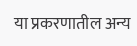या प्रकरणातील अन्य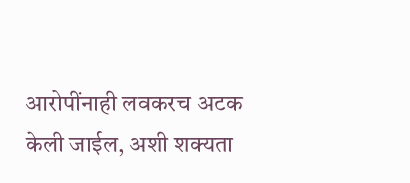आरोपींनाही लवकरच अटक केली जाईल, अशी शक्यता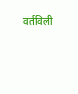वर्तविली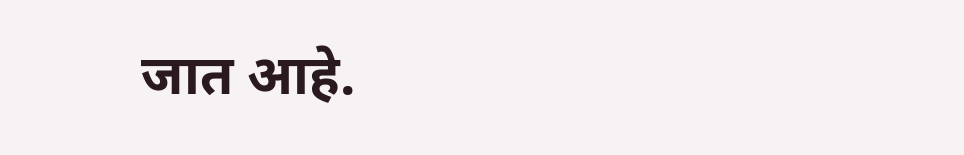जात आहे.